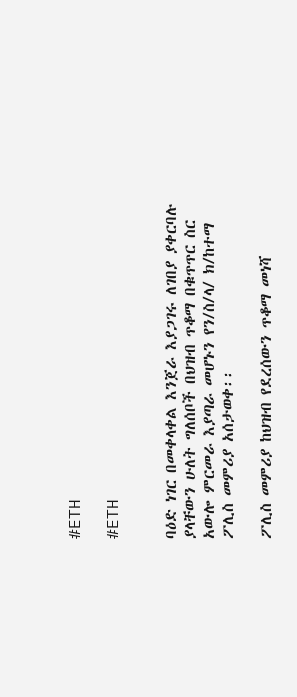#ETH

#ETH


ባዕድ ነገር በመቀላቀል እንጀራ እያጋገሩ ለገበያ ያቀርባሉ ያላቸውን ሁለት ግለሰቦች በህዝብ ጥቆማ በቁጥጥር ስር አውሎ ምርመራ እያጣራ መሆኑን የን/ስ/ላ/ ክ/ከተማ ፖሊስ መምሪያ አሰታወቀ፡፡

ፖሊስ መምሪያ ከህዝብ የደረሰውን ጥቆማ መነሻ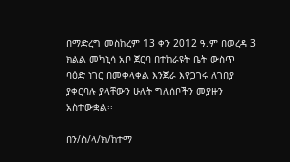በማድረግ መስከረም 13 ቀን 2012 ዓ.ም በወረዳ 3 ክልል መካኒሳ አቦ ጀርባ በተከራዩት ቤት ውስጥ ባዕድ ነገር በመቀላቀል እንጀራ እየጋገሩ ለገበያ ያቀርባሉ ያላቸውን ሁለት ግለሰቦችን መያዙን አስተውቋል፡፡

በን/ስ/ላ/ክ/ከተማ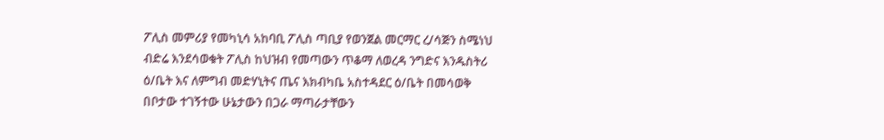ፖሊስ መምሪያ የመካኒሳ አከባቢ ፖሊስ ጣቢያ የወንጀል መርማር ረ/ሳጅን ስሜነህ ብድሬ እንደሳወቁት ፖሊስ ከህዝብ የመጣውን ጥቆማ ለወረዳ ንግድና እንዱስትሪ ዕ/ቤት እና ለምግብ መድሃኒትና ጤና እክብካቤ አስተዳደር ዕ/ቤት በመሳወቅ በቦታው ተገኝተው ሁኔታውን በጋራ ማጣራታቸውን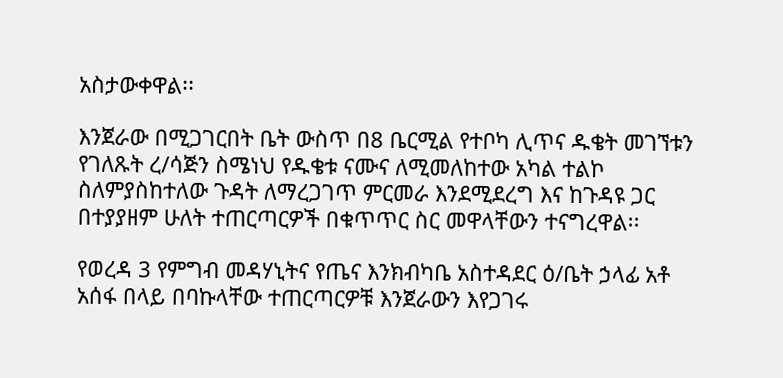አስታውቀዋል፡፡

እንጀራው በሚጋገርበት ቤት ውስጥ በ8 ቤርሚል የተቦካ ሊጥና ዱቄት መገኘቱን የገለጹት ረ/ሳጅን ስሜነህ የዱቄቱ ናሙና ለሚመለከተው አካል ተልኮ ስለምያስከተለው ጉዳት ለማረጋገጥ ምርመራ እንደሚደረግ እና ከጉዳዩ ጋር በተያያዘም ሁለት ተጠርጣርዎች በቁጥጥር ስር መዋላቸውን ተናግረዋል፡፡

የወረዳ 3 የምግብ መዳሃኒትና የጤና እንክብካቤ አስተዳደር ዕ/ቤት ኃላፊ አቶ አሰፋ በላይ በባኩላቸው ተጠርጣርዎቹ እንጀራውን እየጋገሩ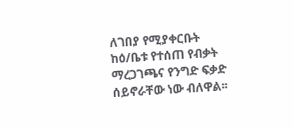ለገበያ የሚያቀርቡት ከዕ/ቤቱ የተሰጠ የብቃት ማረጋገጫና የንግድ ፍቃድ ሰይኖራቸው ነው ብለዋል፡፡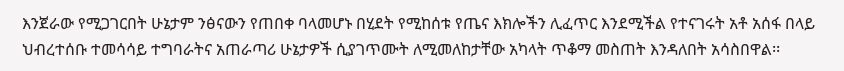እንጀራው የሚጋገርበት ሁኔታም ንፅናውን የጠበቀ ባላመሆኑ በሂደት የሚከሰቱ የጤና እክሎችን ሊፈጥር እንደሚችል የተናገሩት አቶ አሰፋ በላይ ህብረተሰቡ ተመሳሳይ ተግባራትና አጠራጣሪ ሁኔታዎች ሲያገጥሙት ለሚመለከታቸው አካላት ጥቆማ መስጠት እንዳለበት አሳስበዋል፡፡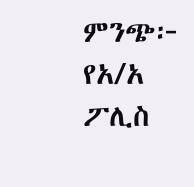ምንጭ፦ የአ/አ ፖሊስ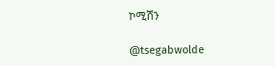ኮሚሽን

@tsegabwolde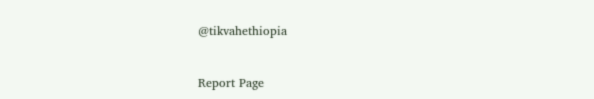@tikvahethiopia


Report Page